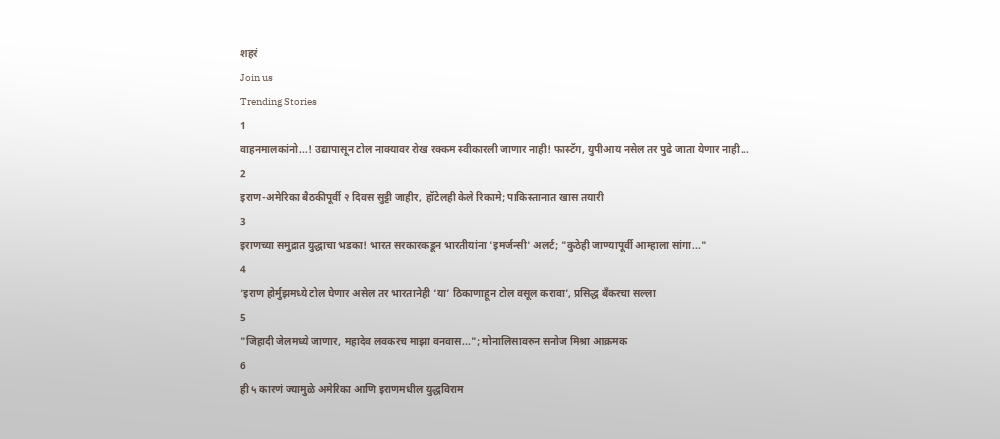शहरं
Join us
Trending Stories
1
वाहनमालकांनो...! उद्यापासून टोल नाक्यावर रोख रक्कम स्वीकारली जाणार नाही! फास्टॅग, युपीआय नसेल तर पुढे जाता येणार नाही...
2
इराण-अमेरिका बैठकीपूर्वी २ दिवस सुट्टी जाहीर, हॉटेलही केले रिकामे; पाकिस्तानात खास तयारी
3
इराणच्या समुद्रात युद्धाचा भडका! भारत सरकारकडून भारतीयांना 'इमर्जन्सी' अलर्ट; "कुठेही जाण्यापूर्वी आम्हाला सांगा..."
4
‘इराण होर्मुझमध्ये टोल घेणार असेल तर भारतानेही ‘या’ ठिकाणाहून टोल वसूल करावा’, प्रसिद्ध बँकरचा सल्ला
5
"जिहादी जेलमध्ये जाणार, महादेव लवकरच माझा वनवास..."; मोनालिसावरुन सनोज मिश्रा आक्रमक
6
ही ५ कारणं ज्यामुळे अमेरिका आणि इराणमधील युद्धविराम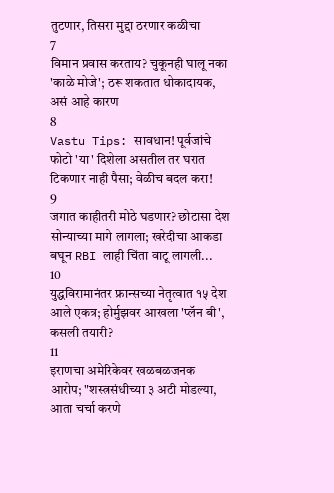तुटणार, तिसरा मुद्दा ठरणार कळीचा
7
विमान प्रवास करताय? चुकूनही घालू नका 'काळे मोजे'; ठरू शकतात धोकादायक, असं आहे कारण
8
Vastu Tips: सावधान! पूर्वजांचे फोटो 'या' दिशेला असतील तर घरात टिकणार नाही पैसा; वेळीच बदल करा!
9
जगात काहीतरी मोठे घडणार? छोटासा देश सोन्याच्या मागे लागला; खरेदीचा आकडा बघून RBI लाही चिंता वाटू लागली...
10
युद्धविरामानंतर फ्रान्सच्या नेतृत्वात १५ देश आले एकत्र; होर्मुझवर आखला 'प्लॅन बी', कसली तयारी?
11
इराणचा अमेरिकेवर खळबळजनक आरोप; "शस्त्रसंधीच्या ३ अटी मोडल्या, आता चर्चा करणे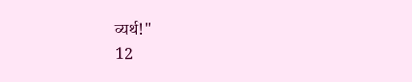व्यर्थ!"
12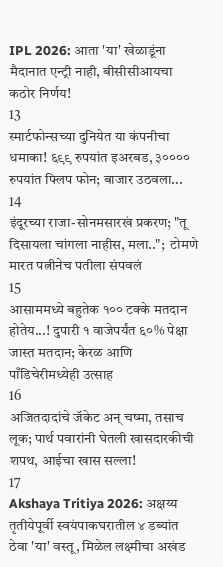IPL 2026: आता 'या' खेळाडूंना मैदानात एन्ट्री नाही, बीसीसीआयचा कठोर निर्णय!
13
स्मार्टफोन्सच्या दुनियेत या कंपनीचा धमाका! ६९९ रुपयांत इअरबड, ३०००० रुपयांत फ्लिप फोन; बाजार उठवला...
14
इंदूरच्या राजा-सोनमसारखं प्रकरण; "तू दिसायला चांगला नाहीस, मला..";  टोमणे मारत पत्नीनेच पतीला संपवलं
15
आसाममध्ये बहुतेक १०० टक्के मतदान होतेय...! दुपारी १ वाजेपर्यंत ६०% पेक्षा जास्त मतदान; केरळ आणि पाँडिचेरीमध्येही उत्साह
16
अजितदादांचे जॅकेट अन् चष्मा, तसाच लूक; पार्थ पवारांनी घेतली खासदारकीची शपथ, आईचा खास सल्ला!
17
Akshaya Tritiya 2026: अक्षय्य तृतीयेपूर्वी स्वयंपाकघरातील ४ डब्यांत ठेवा 'या' वस्तू, मिळेल लक्ष्मीचा अखंड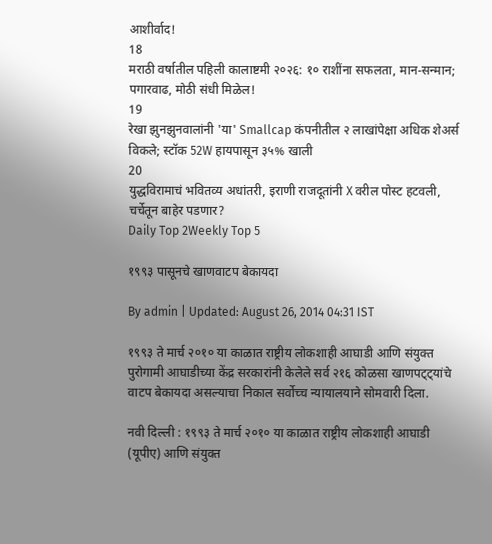आशीर्वाद!
18
मराठी वर्षातील पहिली कालाष्टमी २०२६: १० राशींना सफलता, मान-सन्मान; पगारवाढ, मोठी संधी मिळेल!
19
रेखा झुनझुनवालांनी 'या' Smallcap कंपनीतील २ लाखांपेक्षा अधिक शेअर्स विकले; स्टॉक 52W हायपासून ३५% खाली
20
युद्धविरामाचं भवितव्य अधांतरी, इराणी राजदूतांनी X वरील पोस्ट हटवली, चर्चेतून बाहेर पडणार?
Daily Top 2Weekly Top 5

१९९३ पासूनचे खाणवाटप बेकायदा

By admin | Updated: August 26, 2014 04:31 IST

१९९३ ते मार्च २०१० या काळात राष्ट्रीय लोकशाही आघाडी आणि संयुक्त पुरोगामी आघाडीच्या केंद्र सरकारांनी केलेले सर्व २१६ कोळसा खाणपट्ट्यांचे वाटप बेकायदा असल्याचा निकाल सर्वोच्च न्यायालयाने सोमवारी दिला.

नवी दिल्ली : १९९३ ते मार्च २०१० या काळात राष्ट्रीय लोकशाही आघाडी (यूपीए) आणि संयुक्त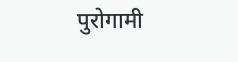पुरोगामी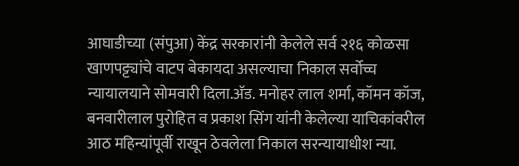आघाडीच्या (संपुआ) केंद्र सरकारांनी केलेले सर्व २१६ कोळसा खाणपट्ट्यांचे वाटप बेकायदा असल्याचा निकाल सर्वोच्च न्यायालयाने सोमवारी दिला.अ‍ॅड. मनोहर लाल शर्मा, कॉमन कॉज, बनवारीलाल पुरोहित व प्रकाश सिंग यांनी केलेल्या याचिकांवरील आठ महिन्यांपूर्वी राखून ठेवलेला निकाल सरन्यायाधीश न्या.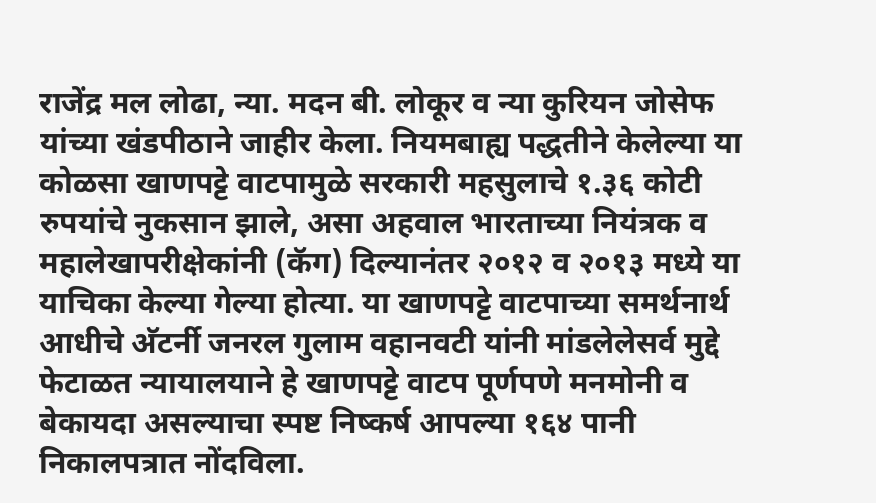राजेंद्र मल लोढा, न्या. मदन बी. लोकूर व न्या कुरियन जोसेफ यांच्या खंडपीठाने जाहीर केला. नियमबाह्य पद्धतीने केलेल्या या कोळसा खाणपट्टे वाटपामुळे सरकारी महसुलाचे १.३६ कोटी रुपयांचे नुकसान झाले, असा अहवाल भारताच्या नियंत्रक व महालेखापरीक्षेकांनी (कॅग) दिल्यानंतर २०१२ व २०१३ मध्ये या याचिका केल्या गेल्या होत्या. या खाणपट्टे वाटपाच्या समर्थनार्थ आधीचे अ‍ॅटर्नी जनरल गुलाम वहानवटी यांनी मांडलेलेसर्व मुद्दे फेटाळत न्यायालयाने हे खाणपट्टे वाटप पूर्णपणे मनमोनी व बेकायदा असल्याचा स्पष्ट निष्कर्ष आपल्या १६४ पानी निकालपत्रात नोंदविला.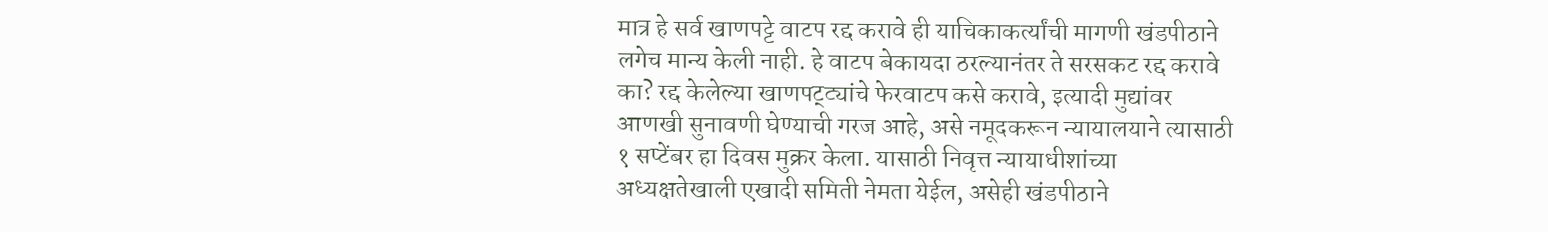मात्र हे सर्व खाणपट्टे वाटप रद्द करावे ही याचिकाकर्त्यांची मागणी खंडपीठाने लगेच मान्य केली नाही. हे वाटप बेकायदा ठरल्यानंतर ते सरसकट रद्द करावे का? रद्द केलेल्या खाणपट्ट्यांचे फेरवाटप कसे करावे, इत्यादी मुद्यांवर आणखी सुनावणी घेण्याची गरज आहे, असे नमूदकरून न्यायालयाने त्यासाठी १ सप्टेंबर हा दिवस मुक्रर केला. यासाठी निवृत्त न्यायाधीशांच्या अध्यक्षतेखाली एखादी समिती नेमता येईल, असेही खंडपीठाने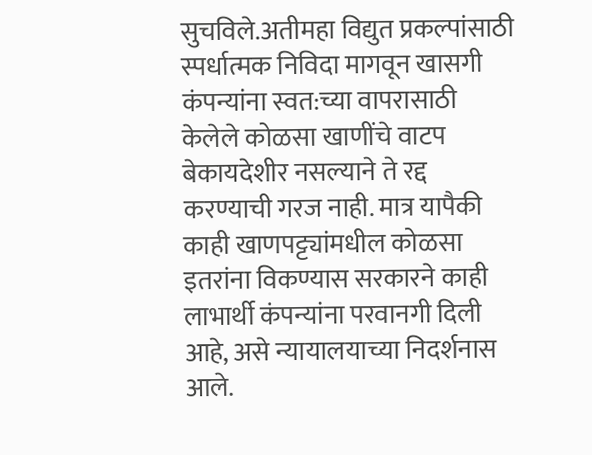सुचविले.अतीमहा विद्युत प्रकल्पांसाठी स्पर्धात्मक निविदा मागवून खासगी कंपन्यांना स्वत:च्या वापरासाठी केलेले कोळसा खाणींचे वाटप बेकायदेशीर नसल्याने ते रद्द करण्याची गरज नाही. मात्र यापैकी काही खाणपट्ट्यांमधील कोळसा इतरांना विकण्यास सरकारने काही लाभार्थी कंपन्यांना परवानगी दिली आहे, असे न्यायालयाच्या निदर्शनास आले.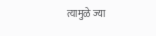त्यामुळे ज्या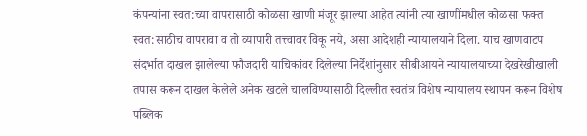कंपन्यांना स्वत:च्या वापरासाठी कोळसा खाणी मंजूर झाल्या आहेत त्यांनी त्या खाणींमधील कोळसा फक्त स्वत:साठीच वापरावा व तो व्यापारी तत्त्वावर विकू नये, असा आदेशही न्यायालयाने दिला. याच खाणवाटप संदर्भात दाखल झालेल्या फौजदारी याचिकांवर दिलेल्या निर्देशांनुसार सीबीआयने न्यायालयाच्या देखरेखीखाली तपास करून दाखल केलेले अनेक खटले चालविण्यासाठी दिल्लीत स्वतंत्र विशेष न्यायालय स्थापन करून विशेष पब्लिक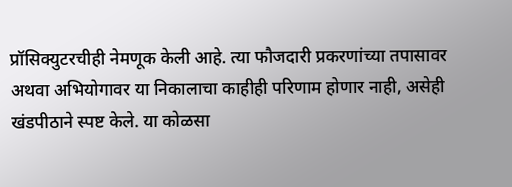प्रॉसिक्युटरचीही नेमणूक केली आहे. त्या फौजदारी प्रकरणांच्या तपासावर अथवा अभियोगावर या निकालाचा काहीही परिणाम होणार नाही, असेही खंडपीठाने स्पष्ट केले. या कोळसा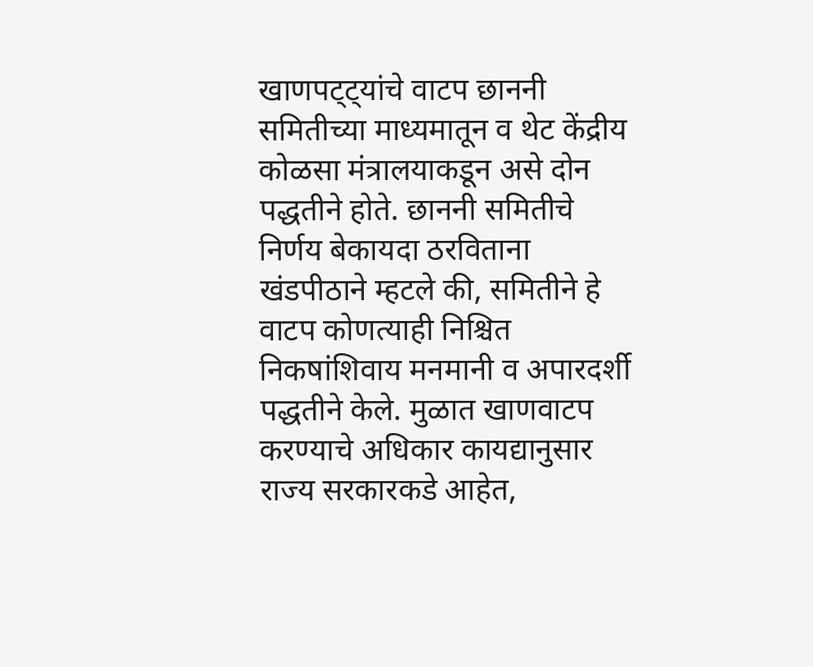खाणपट्ट्यांचे वाटप छाननी समितीच्या माध्यमातून व थेट केंद्रीय कोळसा मंत्रालयाकडून असे दोन पद्धतीने होते. छाननी समितीचे निर्णय बेकायदा ठरविताना खंडपीठाने म्हटले की, समितीने हे वाटप कोणत्याही निश्चित निकषांशिवाय मनमानी व अपारदर्शी पद्धतीने केले. मुळात खाणवाटप करण्याचे अधिकार कायद्यानुसार राज्य सरकारकडे आहेत,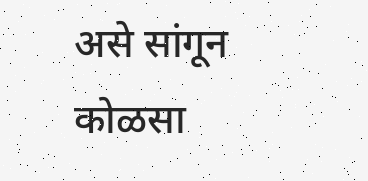असे सांगून कोळसा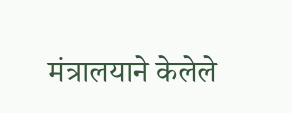मंत्रालयाने केलेले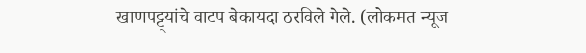खाणपट्ट्यांचे वाटप बेकायदा ठरविले गेले. (लोकमत न्यूज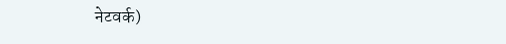नेटवर्क)